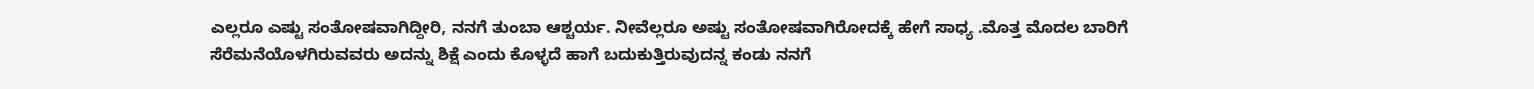ಎಲ್ಲರೂ ಎಷ್ಟು ಸಂತೋಷವಾಗಿದ್ದೀರಿ, ನನಗೆ ತುಂಬಾ ಆಶ್ಚರ್ಯ. ನೀವೆಲ್ಲರೂ ಅಷ್ಟು ಸಂತೋಷವಾಗಿರೋದಕ್ಕೆ ಹೇಗೆ ಸಾಧ್ಯ .ಮೊತ್ತ ಮೊದಲ ಬಾರಿಗೆ ಸೆರೆಮನೆಯೊಳಗಿರುವವರು ಅದನ್ನು ಶಿಕ್ಷೆ ಎಂದು ಕೊಳ್ಳದೆ ಹಾಗೆ ಬದುಕುತ್ತಿರುವುದನ್ನ ಕಂಡು ನನಗೆ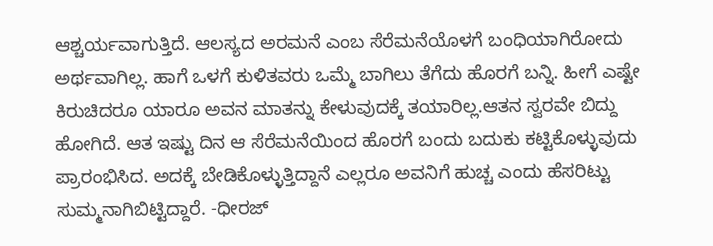ಆಶ್ಚರ್ಯವಾಗುತ್ತಿದೆ. ಆಲಸ್ಯದ ಅರಮನೆ ಎಂಬ ಸೆರೆಮನೆಯೊಳಗೆ ಬಂಧಿಯಾಗಿರೋದು ಅರ್ಥವಾಗಿಲ್ಲ. ಹಾಗೆ ಒಳಗೆ ಕುಳಿತವರು ಒಮ್ಮೆ ಬಾಗಿಲು ತೆಗೆದು ಹೊರಗೆ ಬನ್ನಿ. ಹೀಗೆ ಎಷ್ಟೇ  ಕಿರುಚಿದರೂ ಯಾರೂ ಅವನ ಮಾತನ್ನು ಕೇಳುವುದಕ್ಕೆ ತಯಾರಿಲ್ಲ.ಆತನ‌ ಸ್ವರವೇ ಬಿದ್ದು ಹೋಗಿದೆ. ಆತ ಇಷ್ಟು ದಿನ ಆ ಸೆರೆಮನೆಯಿಂದ ಹೊರಗೆ ಬಂದು ಬದುಕು ಕಟ್ಟಿಕೊಳ್ಳುವುದು ಪ್ರಾರಂಭಿಸಿದ. ಅದಕ್ಕೆ ಬೇಡಿಕೊಳ್ಳುತ್ತಿದ್ದಾನೆ ಎಲ್ಲರೂ ಅವನಿಗೆ ಹುಚ್ಚ ಎಂದು ಹೆಸರಿಟ್ಟು ಸುಮ್ಮನಾಗಿಬಿಟ್ಟಿದ್ದಾರೆ. -ಧೀರಜ್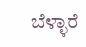ಬೆಳ್ಳಾರೆ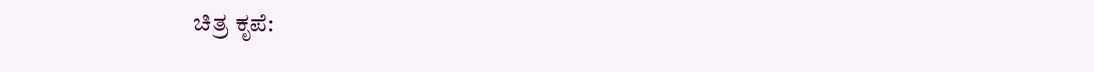ಚಿತ್ರ ಕೃಪೆ: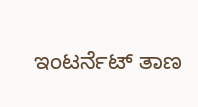ಇಂಟರ್ನೆಟ್ ತಾಣ